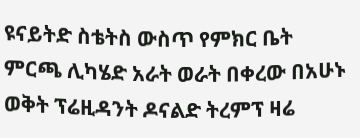ዩናይትድ ስቴትስ ውስጥ የምክር ቤት ምርጫ ሊካሄድ አራት ወራት በቀረው በአሁኑ ወቅት ፕሬዚዳንት ዶናልድ ትረምፕ ዛሬ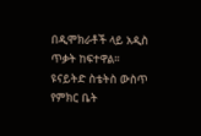በዲሞክራቶች ላይ አዲስ ጥቃት ከፍተዋል።
ዩናይትድ ስቴትስ ውስጥ የምክር ቤት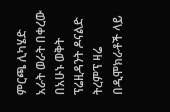ምርጫ ሊካሄድ አራት ወራት በቀረው በአሁኑ ወቅት ፕሬዚዳንት ዶናልድ ትረምፕ ዛሬ በዲሞክራቶች ላይ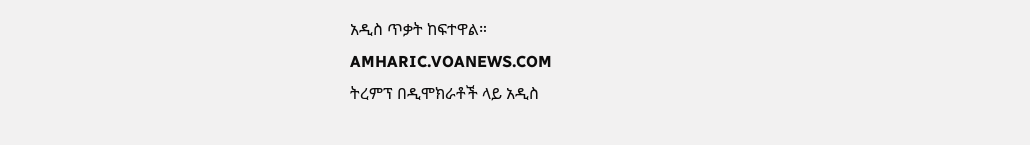አዲስ ጥቃት ከፍተዋል።
AMHARIC.VOANEWS.COM
ትረምፕ በዲሞክራቶች ላይ አዲስ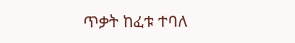ጥቃት ከፈቱ ተባለ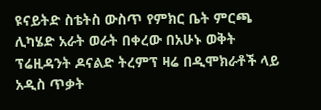ዩናይትድ ስቴትስ ውስጥ የምክር ቤት ምርጫ ሊካሄድ አራት ወራት በቀረው በአሁኑ ወቅት ፕሬዚዳንት ዶናልድ ትረምፕ ዛሬ በዲሞክራቶች ላይ አዲስ ጥቃት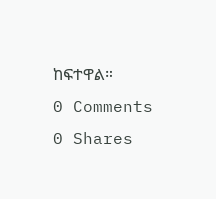ከፍተዋል።
0 Comments 0 Shares